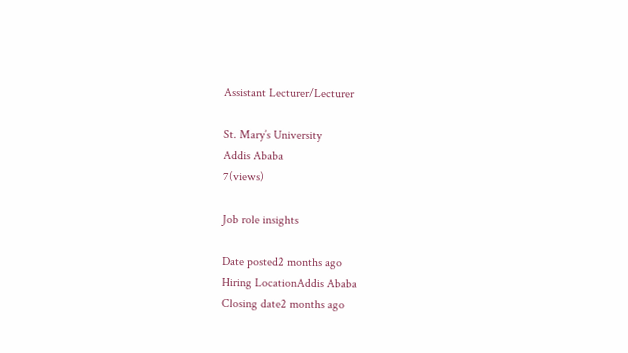Assistant Lecturer/Lecturer

St. Mary’s University
Addis Ababa
7(views)

Job role insights

Date posted2 months ago
Hiring LocationAddis Ababa
Closing date2 months ago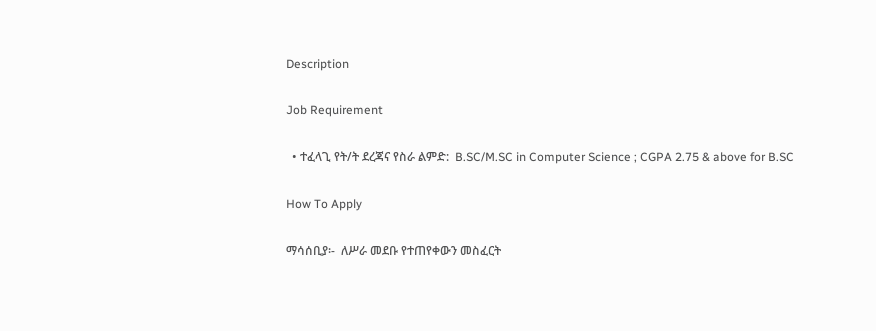Description

Job Requirement

  • ተፈላጊ የት/ት ደረጃና የስራ ልምድ:  B.SC/M.SC in Computer Science ; CGPA 2.75 & above for B.SC

How To Apply

ማሳሰቢያ፡-  ለሥራ መደቡ የተጠየቀውን መስፈርት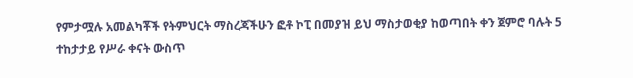የምታሟሉ አመልካቾች የትምህርት ማስረጃችሁን ፎቶ ኮፒ በመያዝ ይህ ማስታወቂያ ከወጣበት ቀን ጀምሮ ባሉት 5 ተከታታይ የሥራ ቀናት ውስጥ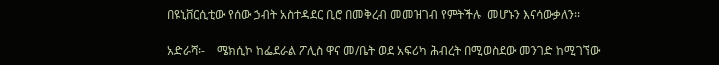በዩኒቨርሲቲው የሰው ኃብት አስተዳደር ቢሮ በመቅረብ መመዝገብ የምትችሉ  መሆኑን እናሳውቃለን፡፡

አድራሻ፡-    ሜክሲኮ ከፌደራል ፖሊስ ዋና መ/ቤት ወደ አፍሪካ ሕብረት በሚወስደው መንገድ ከሚገኘው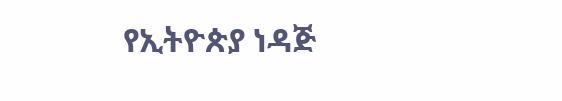የኢትዮጵያ ነዳጅ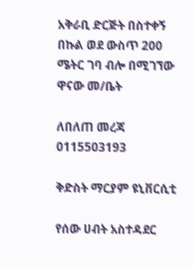አቅራቢ ድርጅት በስተቀኝ በኩል ወደ ውስጥ 200 ሜትር ገባ ብሎ በሚገኘው ዋናው መ/ቤት

ለበለጠ መረጃ 0115503193

ቅድስት ማርያም ዩኒቨርሲቲ

የሰው ሀብት አስተዳደር